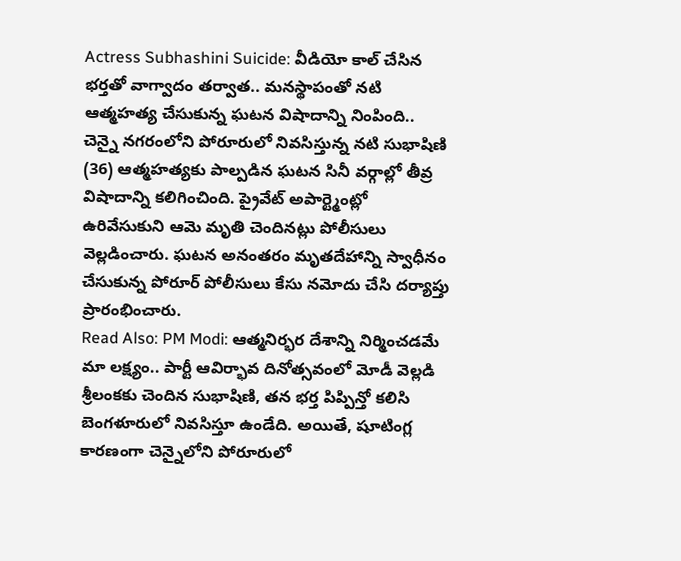Actress Subhashini Suicide: వీడియో కాల్ చేసిన భర్తతో వాగ్వాదం తర్వాత.. మనస్థాపంతో నటి ఆత్మహత్య చేసుకున్న ఘటన విషాదాన్ని నింపింది.. చెన్నై నగరంలోని పోరూరులో నివసిస్తున్న నటి సుభాషిణి (36) ఆత్మహత్యకు పాల్పడిన ఘటన సినీ వర్గాల్లో తీవ్ర విషాదాన్ని కలిగించింది. ప్రైవేట్ అపార్ట్మెంట్లో ఉరివేసుకుని ఆమె మృతి చెందినట్లు పోలీసులు వెల్లడించారు. ఘటన అనంతరం మృతదేహాన్ని స్వాధీనం చేసుకున్న పోరూర్ పోలీసులు కేసు నమోదు చేసి దర్యాప్తు ప్రారంభించారు.
Read Also: PM Modi: ఆత్మనిర్భర దేశాన్ని నిర్మించడమే మా లక్ష్యం.. పార్టీ ఆవిర్భావ దినోత్సవంలో మోడీ వెల్లడి
శ్రీలంకకు చెందిన సుభాషిణి, తన భర్త పిప్పిన్తో కలిసి బెంగళూరులో నివసిస్తూ ఉండేది. అయితే, షూటింగ్ల కారణంగా చెన్నైలోని పోరూరులో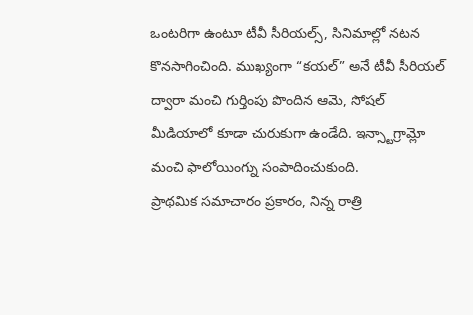ఒంటరిగా ఉంటూ టీవీ సీరియల్స్, సినిమాల్లో నటన కొనసాగించింది. ముఖ్యంగా “కయల్” అనే టీవీ సీరియల్ ద్వారా మంచి గుర్తింపు పొందిన ఆమె, సోషల్ మీడియాలో కూడా చురుకుగా ఉండేది. ఇన్స్టాగ్రామ్లో మంచి ఫాలోయింగ్ను సంపాదించుకుంది.
ప్రాథమిక సమాచారం ప్రకారం, నిన్న రాత్రి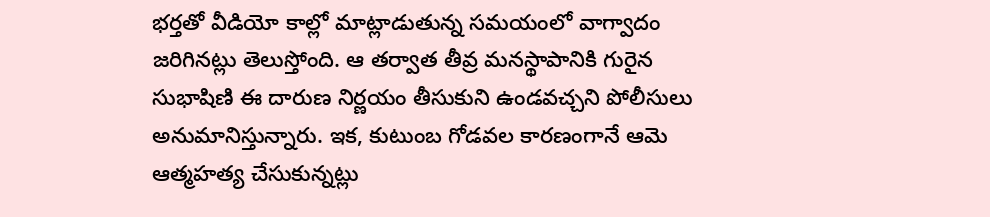భర్తతో వీడియో కాల్లో మాట్లాడుతున్న సమయంలో వాగ్వాదం జరిగినట్లు తెలుస్తోంది. ఆ తర్వాత తీవ్ర మనస్థాపానికి గురైన సుభాషిణి ఈ దారుణ నిర్ణయం తీసుకుని ఉండవచ్చని పోలీసులు అనుమానిస్తున్నారు. ఇక, కుటుంబ గోడవల కారణంగానే ఆమె ఆత్మహత్య చేసుకున్నట్లు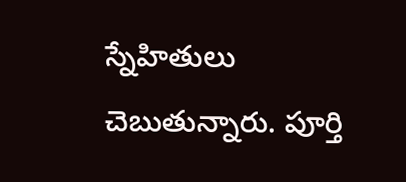స్నేహితులు చెబుతున్నారు. పూర్తి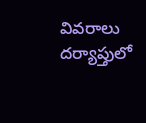వివరాలు దర్యాప్తులో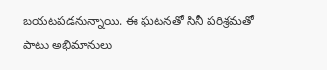బయటపడనున్నాయి. ఈ ఘటనతో సినీ పరిశ్రమతో పాటు అభిమానులు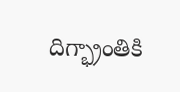దిగ్భ్రాంతికి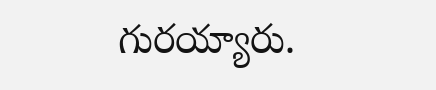గురయ్యారు.